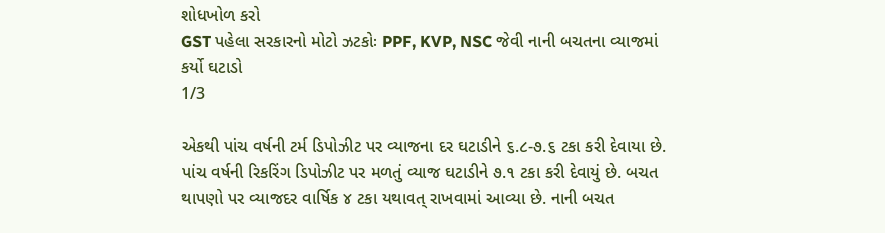શોધખોળ કરો
GST પહેલા સરકારનો મોટો ઝટકોઃ PPF, KVP, NSC જેવી નાની બચતના વ્યાજમાં કર્યો ઘટાડો
1/3

એકથી પાંચ વર્ષની ટર્મ ડિપોઝીટ પર વ્યાજના દર ઘટાડીને ૬.૮-૭.૬ ટકા કરી દેવાયા છે. પાંચ વર્ષની રિકરિંગ ડિપોઝીટ પર મળતું વ્યાજ ઘટાડીને ૭.૧ ટકા કરી દેવાયું છે. બચત થાપણો પર વ્યાજદર વાર્ષિક ૪ ટકા યથાવત્ રાખવામાં આવ્યા છે. નાની બચત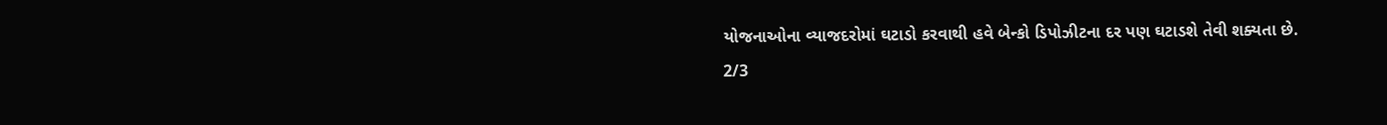યોજનાઓના વ્યાજદરોમાં ઘટાડો કરવાથી હવે બેન્કો ડિપોઝીટના દર પણ ઘટાડશે તેવી શક્યતા છે.
2/3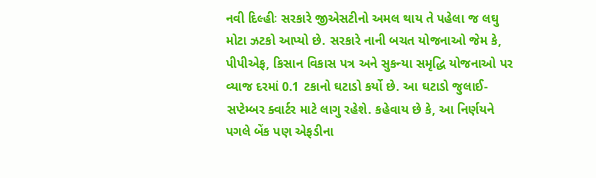નવી દિલ્હીઃ સરકારે જીએસટીનો અમલ થાય તે પહેલા જ લઘુ મોટા ઝટકો આપ્યો છે. સરકારે નાની બચત યોજનાઓ જેમ કે, પીપીએફ, કિસાન વિકાસ પત્ર અને સુકન્યા સમૃદ્ધિ યોજનાઓ પર વ્યાજ દરમાં 0.1 ટકાનો ઘટાડો કર્યો છે. આ ઘટાડો જુલાઈ-સપ્ટેમ્બર ક્વાર્ટર માટે લાગુ રહેશે. કહેવાય છે કે, આ નિર્ણયને પગલે બેંક પણ એફડીના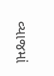વ્યાજમાં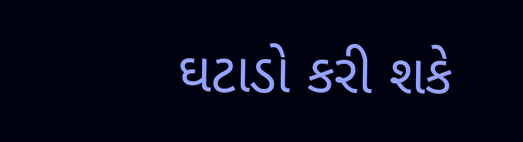ઘટાડો કરી શકે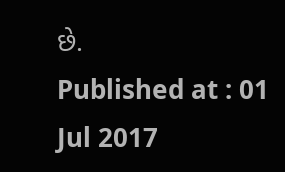છે.
Published at : 01 Jul 2017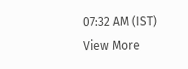07:32 AM (IST)
View More